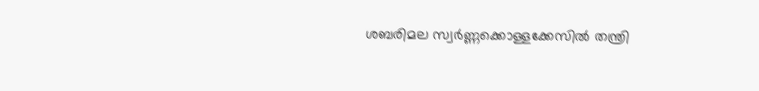ശബരിമല സ്വർണ്ണക്കൊള്ളക്കേസിൽ തന്ത്രി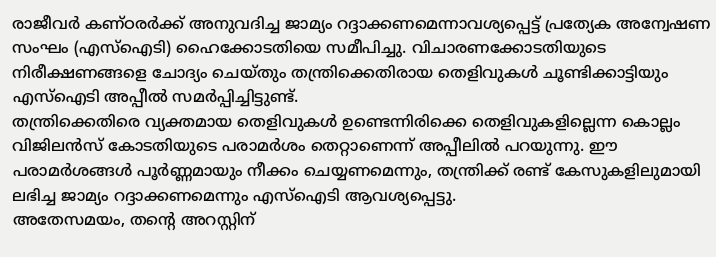രാജീവർ കണ്ഠരർക്ക് അനുവദിച്ച ജാമ്യം റദ്ദാക്കണമെന്നാവശ്യപ്പെട്ട് പ്രത്യേക അന്വേഷണ സംഘം (എസ്ഐടി) ഹൈക്കോടതിയെ സമീപിച്ചു. വിചാരണക്കോടതിയുടെ നിരീക്ഷണങ്ങളെ ചോദ്യം ചെയ്തും തന്ത്രിക്കെതിരായ തെളിവുകൾ ചൂണ്ടിക്കാട്ടിയും എസ്ഐടി അപ്പീൽ സമർപ്പിച്ചിട്ടുണ്ട്.
തന്ത്രിക്കെതിരെ വ്യക്തമായ തെളിവുകൾ ഉണ്ടെന്നിരിക്കെ തെളിവുകളില്ലെന്ന കൊല്ലം വിജിലൻസ് കോടതിയുടെ പരാമർശം തെറ്റാണെന്ന് അപ്പീലിൽ പറയുന്നു. ഈ പരാമർശങ്ങൾ പൂർണ്ണമായും നീക്കം ചെയ്യണമെന്നും, തന്ത്രിക്ക് രണ്ട് കേസുകളിലുമായി ലഭിച്ച ജാമ്യം റദ്ദാക്കണമെന്നും എസ്ഐടി ആവശ്യപ്പെട്ടു.
അതേസമയം, തന്റെ അറസ്റ്റിന്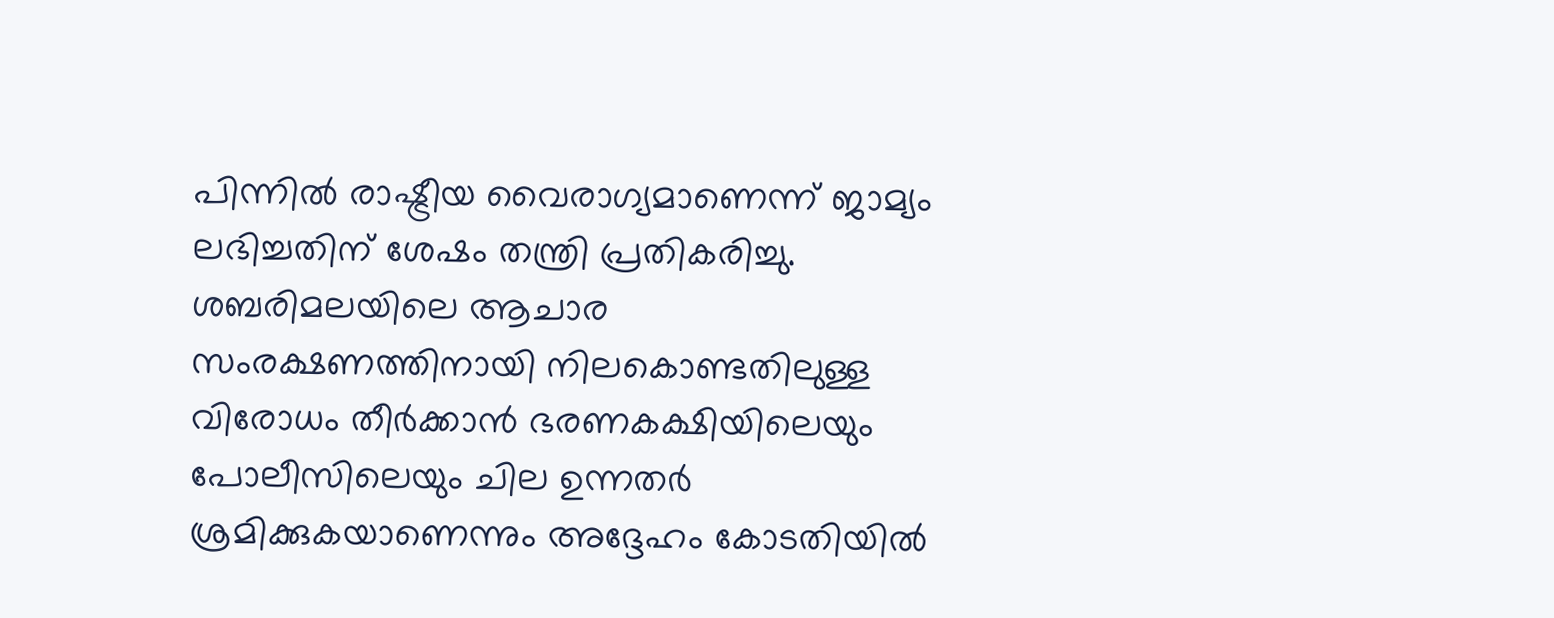പിന്നിൽ രാഷ്ട്രീയ വൈരാഗ്യമാണെന്ന് ജാമ്യം ലഭിച്ചതിന് ശേഷം തന്ത്രി പ്രതികരിച്ചു. ശബരിമലയിലെ ആചാര സംരക്ഷണത്തിനായി നിലകൊണ്ടതിലുള്ള വിരോധം തീർക്കാൻ ഭരണകക്ഷിയിലെയും പോലീസിലെയും ചില ഉന്നതർ ശ്രമിക്കുകയാണെന്നും അദ്ദേഹം കോടതിയിൽ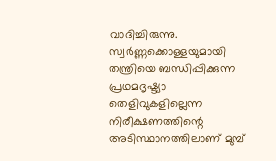വാദിച്ചിരുന്നു. സ്വർണ്ണക്കൊള്ളയുമായി തന്ത്രിയെ ബന്ധിപ്പിക്കുന്ന പ്രഥമദൃഷ്ട്യാ തെളിവുകളില്ലെന്ന നിരീക്ഷണത്തിന്റെ അടിസ്ഥാനത്തിലാണ് മുമ്പ്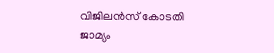വിജിലൻസ് കോടതി ജാമ്യം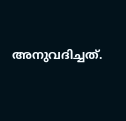അനുവദിച്ചത്.